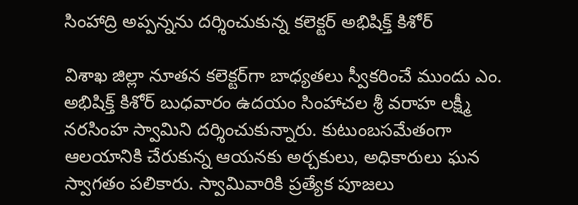సింహాద్రి అప్పన్నను దర్శించుకున్న కలెక్టర్ అభిషిక్త్ కిశోర్

విశాఖ జిల్లా నూతన కలెక్టర్‌గా బాధ్యతలు స్వీకరించే ముందు ఎం. అభిషిక్త్ కిశోర్ బుధవారం ఉదయం సింహాచల శ్రీ వరాహ లక్ష్మీ నరసింహ స్వామిని దర్శించుకున్నారు. కుటుంబసమేతంగా ఆలయానికి చేరుకున్న ఆయనకు అర్చకులు, అధికారులు ఘన స్వాగతం పలికారు. స్వామివారికి ప్రత్యేక పూజలు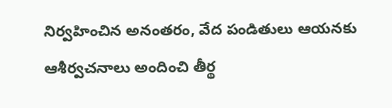నిర్వహించిన అనంతరం, వేద పండితులు ఆయనకు ఆశీర్వచనాలు అందించి తీర్థ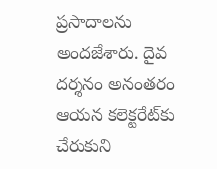ప్రసాదాలను అందజేశారు. దైవ దర్శనం అనంతరం ఆయన కలెక్టరేట్‌కు చేరుకుని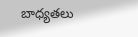బాధ్యతలు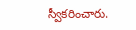స్వీకరించారు.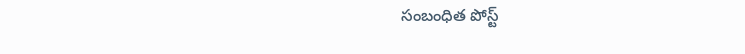సంబంధిత పోస్ట్